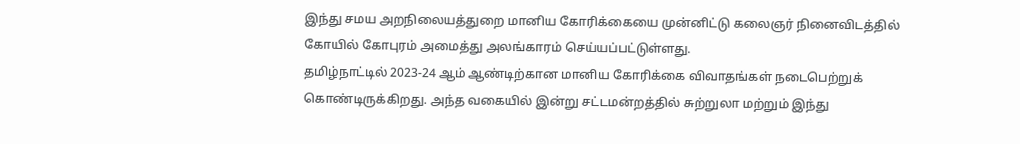இந்து சமய அறநிலையத்துறை மானிய கோரிக்கையை முன்னிட்டு கலைஞர் நினைவிடத்தில் கோயில் கோபுரம் அமைத்து அலங்காரம் செய்யப்பட்டுள்ளது.
தமிழ்நாட்டில் 2023-24 ஆம் ஆண்டிற்கான மானிய கோரிக்கை விவாதங்கள் நடைபெற்றுக் கொண்டிருக்கிறது. அந்த வகையில் இன்று சட்டமன்றத்தில் சுற்றுலா மற்றும் இந்து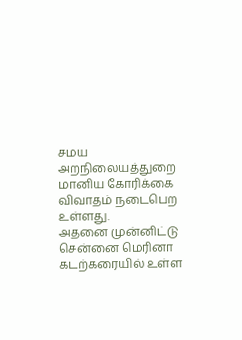சமய அறநிலையத்துறை மானிய கோரிக்கை விவாதம் நடைபெற உள்ளது.
அதனை முன்னிட்டு சென்னை மெரினா கடற்கரையில் உள்ள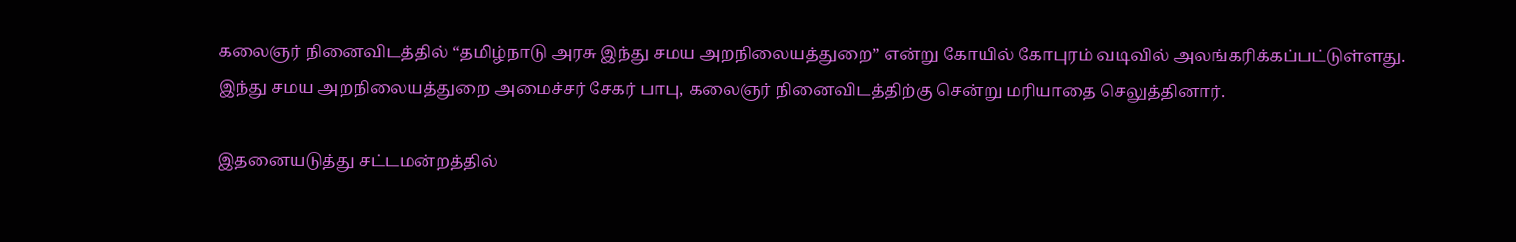கலைஞர் நினைவிடத்தில் “தமிழ்நாடு அரசு இந்து சமய அறநிலையத்துறை” என்று கோயில் கோபுரம் வடிவில் அலங்கரிக்கப்பட்டுள்ளது.
இந்து சமய அறநிலையத்துறை அமைச்சர் சேகர் பாபு, கலைஞர் நினைவிடத்திற்கு சென்று மரியாதை செலுத்தினார்.

இதனையடுத்து சட்டமன்றத்தில்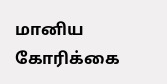மானிய கோரிக்கை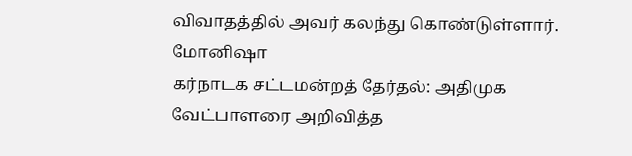விவாதத்தில் அவர் கலந்து கொண்டுள்ளார்.
மோனிஷா
கர்நாடக சட்டமன்றத் தேர்தல்: அதிமுக வேட்பாளரை அறிவித்த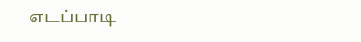எடப்பாடி